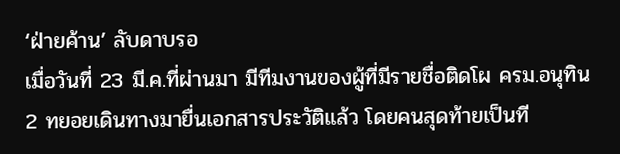‘ฝ่ายค้าน’ ลับดาบรอ
เมื่อวันที่ 23 มี.ค.ที่ผ่านมา มีทีมงานของผู้ที่มีรายชื่อติดโผ ครม.อนุทิน 2 ทยอยเดินทางมายื่นเอกสารประวัติแล้ว โดยคนสุดท้ายเป็นที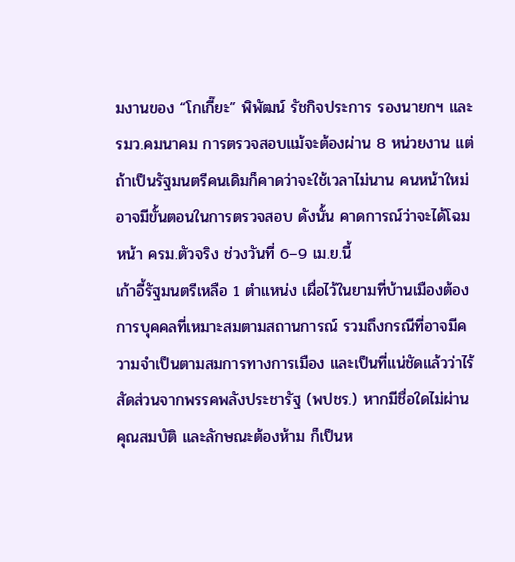มงานของ “โกเกี๊ยะ” พิพัฒน์ รัชกิจประการ รองนายกฯ และรมว.คมนาคม การตรวจสอบแม้จะต้องผ่าน 8 หน่วยงาน แต่ถ้าเป็นรัฐมนตรีคนเดิมก็คาดว่าจะใช้เวลาไม่นาน คนหน้าใหม่อาจมีขั้นตอนในการตรวจสอบ ดังนั้น คาดการณ์ว่าจะได้โฉมหน้า ครม.ตัวจริง ช่วงวันที่ 6–9 เม.ย.นี้
เก้าอี้รัฐมนตรีเหลือ 1 ตำแหน่ง เผื่อไว้ในยามที่บ้านเมืองต้องการบุคคลที่เหมาะสมตามสถานการณ์ รวมถึงกรณีที่อาจมีความจำเป็นตามสมการทางการเมือง และเป็นที่แน่ชัดแล้วว่าไร้สัดส่วนจากพรรคพลังประชารัฐ (พปชร.) หากมีชื่อใดไม่ผ่านคุณสมบัติ และลักษณะต้องห้าม ก็เป็นห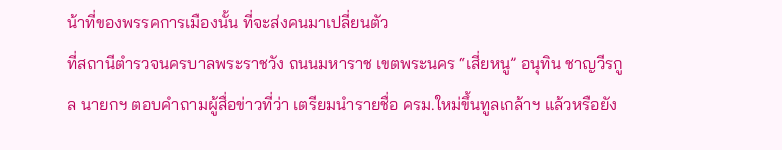น้าที่ของพรรคการเมืองนั้น ที่จะส่งคนมาเปลี่ยนตัว
ที่สถานีตำรวจนครบาลพระราชวัง ถนนมหาราช เขตพระนคร “เสี่ยหนู” อนุทิน ชาญวีรกูล นายกฯ ตอบคำถามผู้สื่อข่าวที่ว่า เตรียมนำรายชื่อ ครม.ใหม่ขึ้นทูลเกล้าฯ แล้วหรือยัง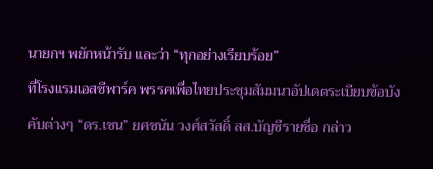นายกฯ พยักหน้ารับ และว่า “ทุกอย่างเรียบร้อย”
ที่โรงแรมเอสซีพาร์ค พรรคเพื่อไทยประชุมสัมมนาอัปเดตระเบียบข้อบังคับต่างๆ “ดร.เชน” ยศชนัน วงศ์สวัสดิ์ สส.บัญชีรายชื่อ กล่าว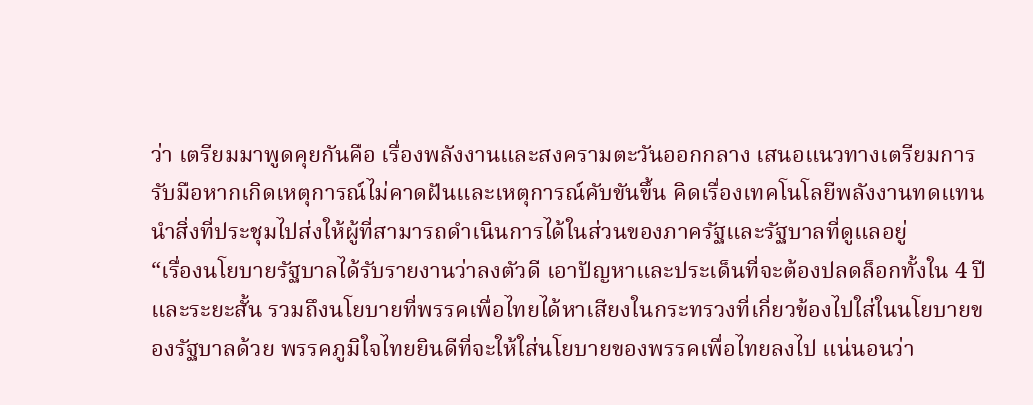ว่า เตรียมมาพูดคุยกันคือ เรื่องพลังงานและสงครามตะวันออกกลาง เสนอแนวทางเตรียมการรับมือหากเกิดเหตุการณ์ไม่คาดฝันและเหตุการณ์คับขันขึ้น คิดเรื่องเทคโนโลยีพลังงานทดแทน นำสิ่งที่ประชุมไปส่งให้ผู้ที่สามารถดำเนินการได้ในส่วนของภาครัฐและรัฐบาลที่ดูแลอยู่
“เรื่องนโยบายรัฐบาลได้รับรายงานว่าลงตัวดี เอาปัญหาและประเด็นที่จะต้องปลดล็อกทั้งใน 4 ปีและระยะสั้น รวมถึงนโยบายที่พรรคเพื่อไทยได้หาเสียงในกระทรวงที่เกี่ยวข้องไปใส่ในนโยบายของรัฐบาลด้วย พรรคภูมิใจไทยยินดีที่จะให้ใส่นโยบายของพรรคเพื่อไทยลงไป แน่นอนว่า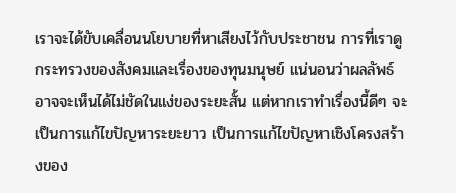เราจะได้ขับเคลื่อนนโยบายที่หาเสียงไว้กับประชาชน การที่เราดูกระทรวงของสังคมและเรื่องของทุนมนุษย์ แน่นอนว่าผลลัพธ์อาจจะเห็นได้ไม่ชัดในแง่ของระยะสั้น แต่หากเราทำเรื่องนี้ดีๆ จะเป็นการแก้ไขปัญหาระยะยาว เป็นการแก้ไขปัญหาเชิงโครงสร้างของ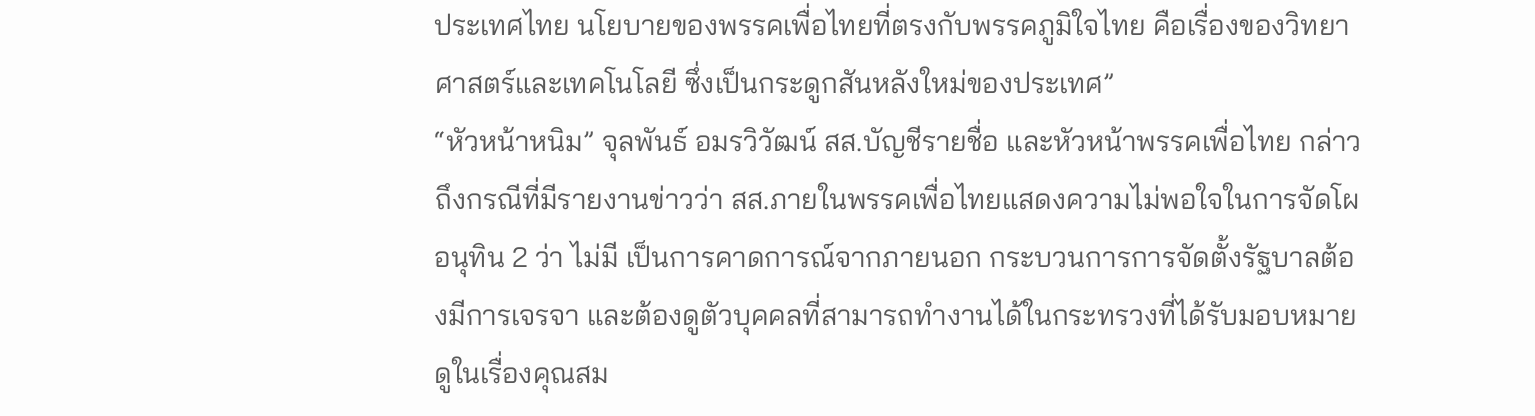ประเทศไทย นโยบายของพรรคเพื่อไทยที่ตรงกับพรรคภูมิใจไทย คือเรื่องของวิทยาศาสตร์และเทคโนโลยี ซึ่งเป็นกระดูกสันหลังใหม่ของประเทศ”
“หัวหน้าหนิม” จุลพันธ์ อมรวิวัฒน์ สส.บัญชีรายชื่อ และหัวหน้าพรรคเพื่อไทย กล่าวถึงกรณีที่มีรายงานข่าวว่า สส.ภายในพรรคเพื่อไทยแสดงความไม่พอใจในการจัดโผ อนุทิน 2 ว่า ไม่มี เป็นการคาดการณ์จากภายนอก กระบวนการการจัดตั้งรัฐบาลต้องมีการเจรจา และต้องดูตัวบุคคลที่สามารถทำงานได้ในกระทรวงที่ได้รับมอบหมาย ดูในเรื่องคุณสม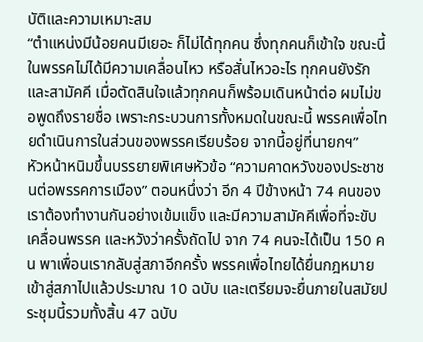บัติและความเหมาะสม
“ตำแหน่งมีน้อยคนมีเยอะ ก็ไม่ได้ทุกคน ซึ่งทุกคนก็เข้าใจ ขณะนี้ในพรรคไม่ได้มีความเคลื่อนไหว หรือสั่นไหวอะไร ทุกคนยังรักและสามัคคี เมื่อตัดสินใจแล้วทุกคนก็พร้อมเดินหน้าต่อ ผมไม่ขอพูดถึงรายชื่อ เพราะกระบวนการทั้งหมดในขณะนี้ พรรคเพื่อไทยดำเนินการในส่วนของพรรคเรียบร้อย จากนี้อยู่ที่นายกฯ”
หัวหน้าหนิมขึ้นบรรยายพิเศษหัวข้อ “ความคาดหวังของประชาชนต่อพรรคการเมือง” ตอนหนึ่งว่า อีก 4 ปีข้างหน้า 74 คนของเราต้องทำงานกันอย่างเข้มแข็ง และมีความสามัคคีเพื่อที่จะขับเคลื่อนพรรค และหวังว่าครั้งถัดไป จาก 74 คนจะได้เป็น 150 คน พาเพื่อนเรากลับสู่สภาอีกครั้ง พรรคเพื่อไทยได้ยื่นกฎหมายเข้าสู่สภาไปแล้วประมาณ 10 ฉบับ และเตรียมจะยื่นภายในสมัยประชุมนี้รวมทั้งสิ้น 47 ฉบับ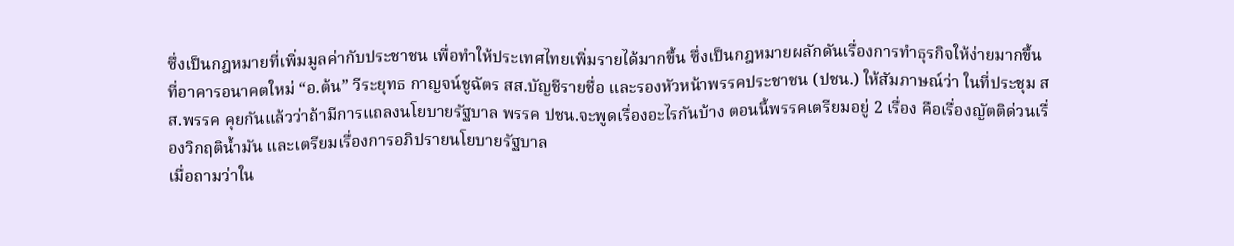ซึ่งเป็นกฎหมายที่เพิ่มมูลค่ากับประชาชน เพื่อทำให้ประเทศไทยเพิ่มรายได้มากขึ้น ซึ่งเป็นกฎหมายผลักดันเรื่องการทำธุรกิจให้ง่ายมากขึ้น
ที่อาคารอนาคตใหม่ “อ.ต้น” วีระยุทธ กาญจน์ชูฉัตร สส.บัญชีรายชื่อ และรองหัวหน้าพรรคประชาชน (ปชน.) ให้สัมภาษณ์ว่า ในที่ประชุม สส.พรรค คุยกันแล้วว่าถ้ามีการแถลงนโยบายรัฐบาล พรรค ปชน.จะพูดเรื่องอะไรกันบ้าง ตอนนี้พรรคเตรียมอยู่ 2 เรื่อง คือเรื่องญัตติด่วนเรื่องวิกฤติน้ำมัน และเตรียมเรื่องการอภิปรายนโยบายรัฐบาล
เมื่อถามว่าใน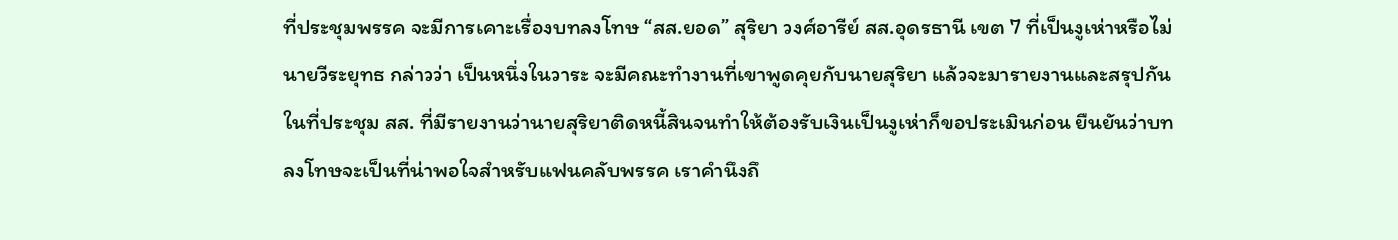ที่ประชุมพรรค จะมีการเคาะเรื่องบทลงโทษ “สส.ยอด” สุริยา วงศ์อารีย์ สส.อุดรธานี เขต 7 ที่เป็นงูเห่าหรือไม่ นายวีระยุทธ กล่าวว่า เป็นหนึ่งในวาระ จะมีคณะทำงานที่เขาพูดคุยกับนายสุริยา แล้วจะมารายงานและสรุปกัน ในที่ประชุม สส. ที่มีรายงานว่านายสุริยาติดหนี้สินจนทำให้ต้องรับเงินเป็นงูเห่าก็ขอประเมินก่อน ยืนยันว่าบทลงโทษจะเป็นที่น่าพอใจสำหรับแฟนคลับพรรค เราคำนึงถึ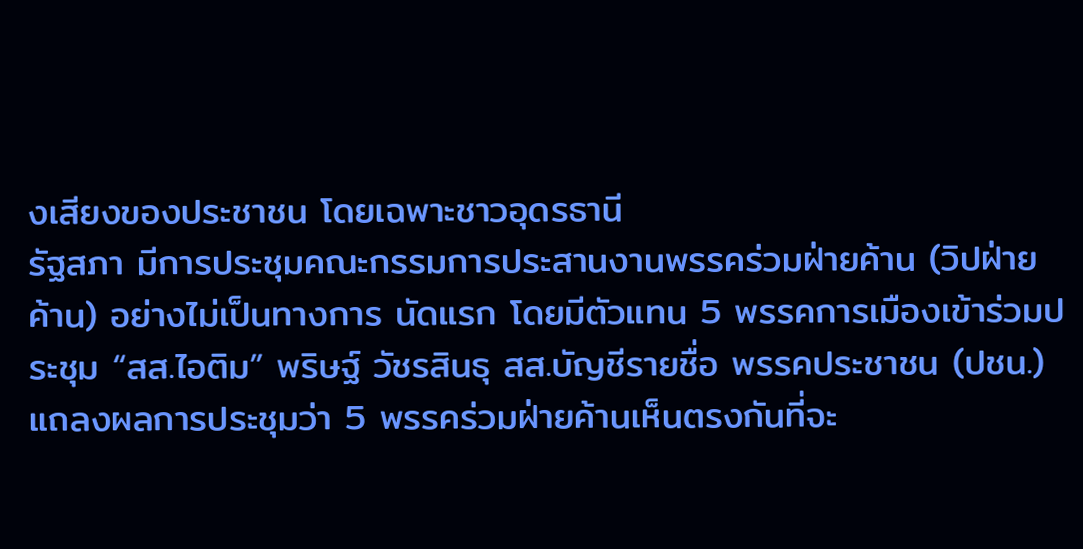งเสียงของประชาชน โดยเฉพาะชาวอุดรธานี
รัฐสภา มีการประชุมคณะกรรมการประสานงานพรรคร่วมฝ่ายค้าน (วิปฝ่ายค้าน) อย่างไม่เป็นทางการ นัดแรก โดยมีตัวแทน 5 พรรคการเมืองเข้าร่วมประชุม “สส.ไอติม” พริษฐ์ วัชรสินธุ สส.บัญชีรายชื่อ พรรคประชาชน (ปชน.) แถลงผลการประชุมว่า 5 พรรคร่วมฝ่ายค้านเห็นตรงกันที่จะ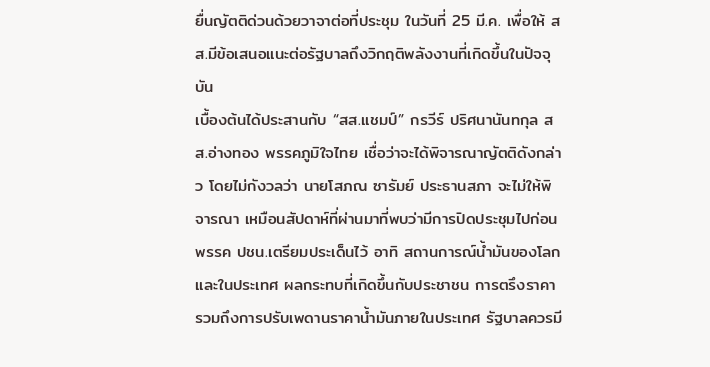ยื่นญัตติด่วนด้วยวาจาต่อที่ประชุม ในวันที่ 25 มี.ค. เพื่อให้ สส.มีข้อเสนอแนะต่อรัฐบาลถึงวิกฤติพลังงานที่เกิดขึ้นในปัจจุบัน
เบื้องต้นได้ประสานกับ “สส.แชมป์” กรวีร์ ปริศนานันทกุล สส.อ่างทอง พรรคภูมิใจไทย เชื่อว่าจะได้พิจารณาญัตติดังกล่าว โดยไม่กังวลว่า นายโสภณ ซารัมย์ ประธานสภา จะไม่ให้พิจารณา เหมือนสัปดาห์ที่ผ่านมาที่พบว่ามีการปิดประชุมไปก่อน พรรค ปชน.เตรียมประเด็นไว้ อาทิ สถานการณ์น้ำมันของโลก และในประเทศ ผลกระทบที่เกิดขึ้นกับประชาชน การตรึงราคา รวมถึงการปรับเพดานราคาน้ำมันภายในประเทศ รัฐบาลควรมี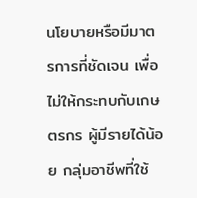นโยบายหรือมีมาตรการที่ชัดเจน เพื่อไม่ให้กระทบกับเกษตรกร ผู้มีรายได้น้อย กลุ่มอาชีพที่ใช้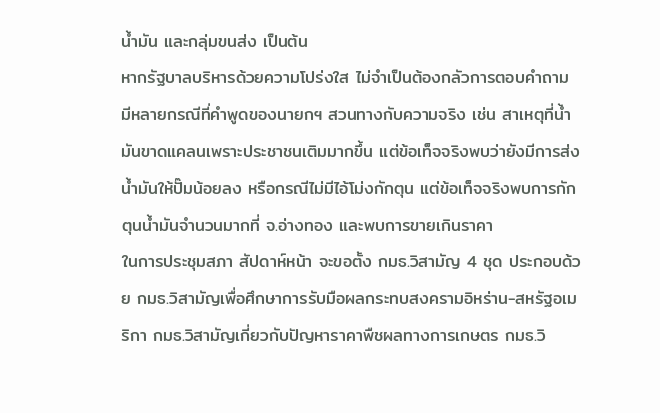น้ำมัน และกลุ่มขนส่ง เป็นต้น
หากรัฐบาลบริหารด้วยความโปร่งใส ไม่จำเป็นต้องกลัวการตอบคำถาม มีหลายกรณีที่คำพูดของนายกฯ สวนทางกับความจริง เช่น สาเหตุที่น้ำมันขาดแคลนเพราะประชาชนเติมมากขึ้น แต่ข้อเท็จจริงพบว่ายังมีการส่งน้ำมันให้ปั๊มน้อยลง หรือกรณีไม่มีไอ้โม่งกักตุน แต่ข้อเท็จจริงพบการกักตุนน้ำมันจำนวนมากที่ จ.อ่างทอง และพบการขายเกินราคา
ในการประชุมสภา สัปดาห์หน้า จะขอตั้ง กมธ.วิสามัญ 4 ชุด ประกอบด้วย กมธ.วิสามัญเพื่อศึกษาการรับมือผลกระทบสงครามอิหร่าน-สหรัฐอเมริกา กมธ.วิสามัญเกี่ยวกับปัญหาราคาพืชผลทางการเกษตร กมธ.วิ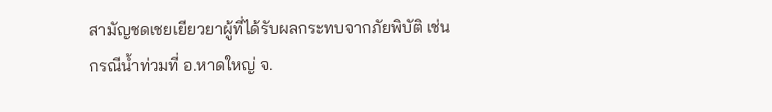สามัญชดเชยเยียวยาผู้ที่ได้รับผลกระทบจากภัยพิบัติ เช่น กรณีน้ำท่วมที่ อ.หาดใหญ่ จ.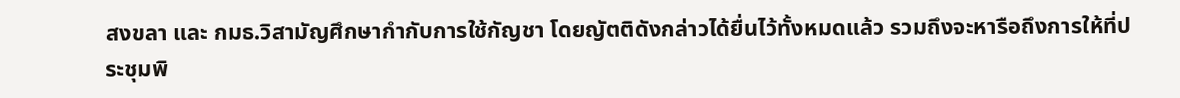สงขลา และ กมธ.วิสามัญศึกษากำกับการใช้กัญชา โดยญัตติดังกล่าวได้ยื่นไว้ทั้งหมดแล้ว รวมถึงจะหารือถึงการให้ที่ประชุมพิ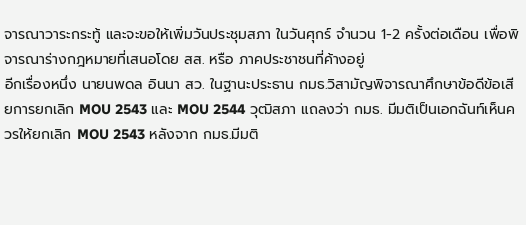จารณาวาระกระทู้ และจะขอให้เพิ่มวันประชุมสภา ในวันศุกร์ จำนวน 1-2 ครั้งต่อเดือน เพื่อพิจารณาร่างกฎหมายที่เสนอโดย สส. หรือ ภาคประชาชนที่ค้างอยู่
อีกเรื่องหนึ่ง นายนพดล อินนา สว. ในฐานะประธาน กมธ.วิสามัญพิจารณาศึกษาข้อดีข้อเสียการยกเลิก MOU 2543 และ MOU 2544 วุฒิสภา แถลงว่า กมธ. มีมติเป็นเอกฉันท์เห็นควรให้ยกเลิก MOU 2543 หลังจาก กมธ.มีมติ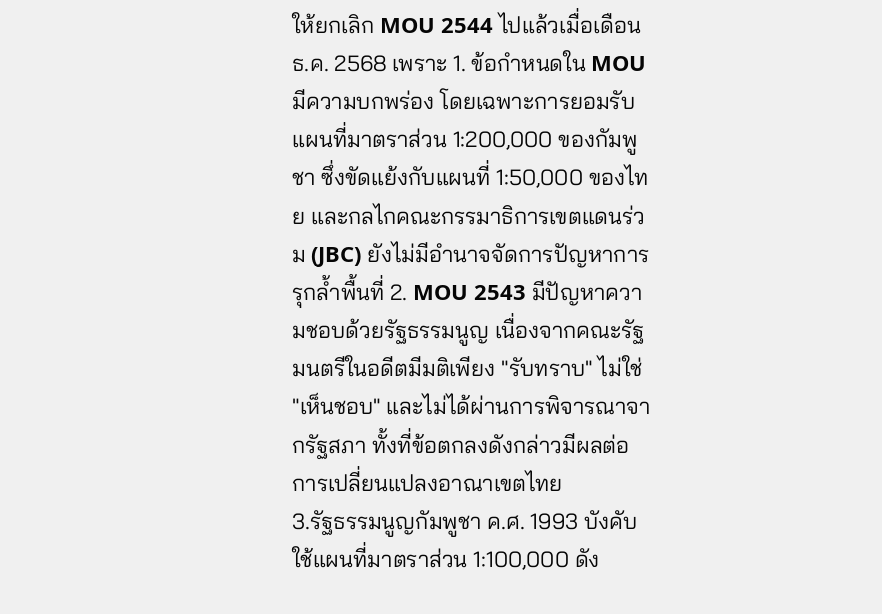ให้ยกเลิก MOU 2544 ไปแล้วเมื่อเดือน ธ.ค. 2568 เพราะ 1. ข้อกำหนดใน MOU มีความบกพร่อง โดยเฉพาะการยอมรับแผนที่มาตราส่วน 1:200,000 ของกัมพูชา ซึ่งขัดแย้งกับแผนที่ 1:50,000 ของไทย และกลไกคณะกรรมาธิการเขตแดนร่วม (JBC) ยังไม่มีอำนาจจัดการปัญหาการรุกล้ำพื้นที่ 2. MOU 2543 มีปัญหาความชอบด้วยรัฐธรรมนูญ เนื่องจากคณะรัฐมนตรีในอดีตมีมติเพียง "รับทราบ" ไม่ใช่ "เห็นชอบ" และไม่ได้ผ่านการพิจารณาจากรัฐสภา ทั้งที่ข้อตกลงดังกล่าวมีผลต่อการเปลี่ยนแปลงอาณาเขตไทย
3.รัฐธรรมนูญกัมพูชา ค.ศ. 1993 บังคับใช้แผนที่มาตราส่วน 1:100,000 ดัง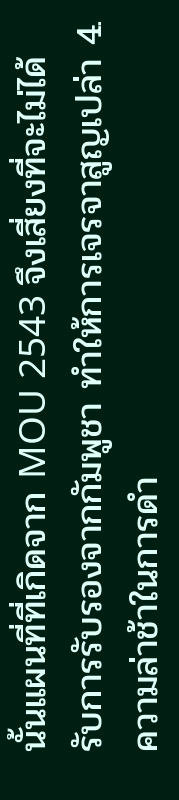นั้นแผนที่ที่เกิดจาก MOU 2543 จึงเสี่ยงที่จะไม่ได้รับการรับรองจากกัมพูชา ทำให้การเจรจาสูญเปล่า 4. ความล่าช้าในการดำ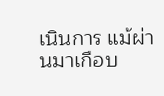เนินการ แม้ผ่านมาเกือบ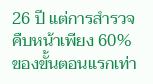26 ปี แต่การสำรวจคืบหน้าเพียง 60% ของขั้นตอนแรกเท่า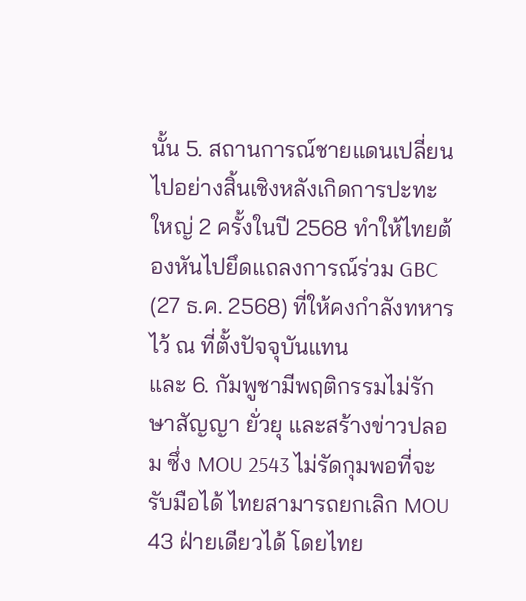นั้น 5. สถานการณ์ชายแดนเปลี่ยนไปอย่างสิ้นเชิงหลังเกิดการปะทะใหญ่ 2 ครั้งในปี 2568 ทำให้ไทยต้องหันไปยึดแถลงการณ์ร่วม GBC (27 ธ.ค. 2568) ที่ให้คงกำลังทหารไว้ ณ ที่ตั้งปัจจุบันแทน
และ 6. กัมพูชามีพฤติกรรมไม่รักษาสัญญา ยั่วยุ และสร้างข่าวปลอม ซึ่ง MOU 2543 ไม่รัดกุมพอที่จะรับมือได้ ไทยสามารถยกเลิก MOU 43 ฝ่ายเดียวได้ โดยไทย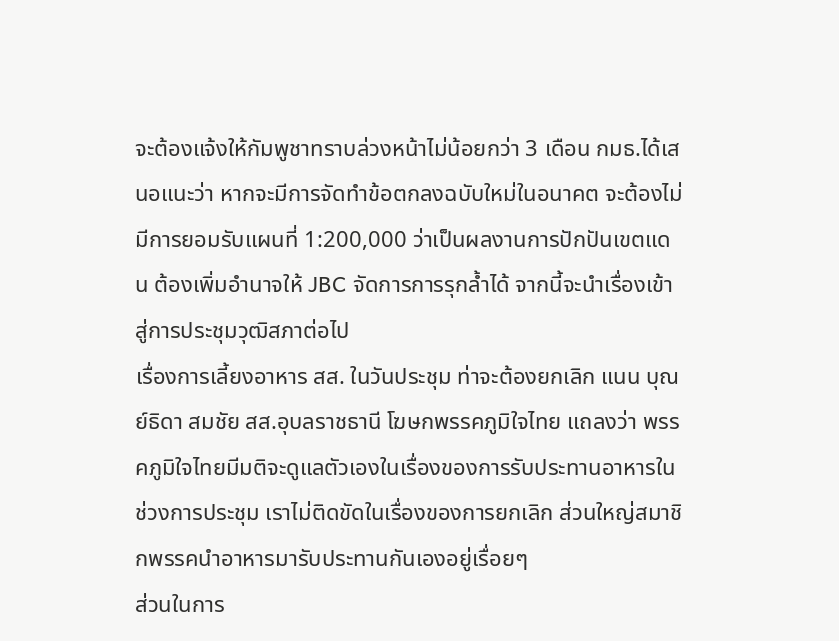จะต้องแจ้งให้กัมพูชาทราบล่วงหน้าไม่น้อยกว่า 3 เดือน กมธ.ได้เสนอแนะว่า หากจะมีการจัดทำข้อตกลงฉบับใหม่ในอนาคต จะต้องไม่มีการยอมรับแผนที่ 1:200,000 ว่าเป็นผลงานการปักปันเขตแดน ต้องเพิ่มอำนาจให้ JBC จัดการการรุกล้ำได้ จากนี้จะนำเรื่องเข้าสู่การประชุมวุฒิสภาต่อไป
เรื่องการเลี้ยงอาหาร สส. ในวันประชุม ท่าจะต้องยกเลิก แนน บุณย์ธิดา สมชัย สส.อุบลราชธานี โฆษกพรรคภูมิใจไทย แถลงว่า พรรคภูมิใจไทยมีมติจะดูแลตัวเองในเรื่องของการรับประทานอาหารในช่วงการประชุม เราไม่ติดขัดในเรื่องของการยกเลิก ส่วนใหญ่สมาชิกพรรคนำอาหารมารับประทานกันเองอยู่เรื่อยๆ
ส่วนในการ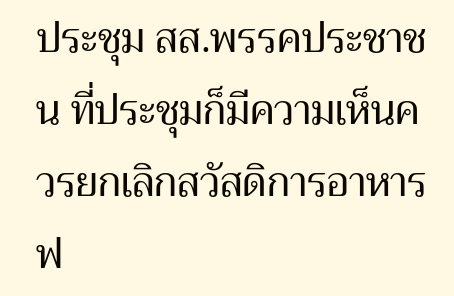ประชุม สส.พรรคประชาชน ที่ประชุมก็มีความเห็นควรยกเลิกสวัสดิการอาหารฟ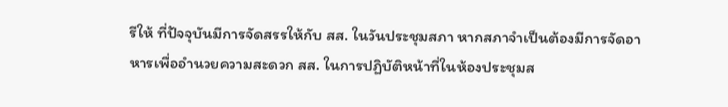รีให้ ที่ปัจจุบันมีการจัดสรรให้กับ สส. ในวันประชุมสภา หากสภาจำเป็นต้องมีการจัดอาหารเพื่ออำนวยความสะดวก สส. ในการปฏิบัติหน้าที่ในห้องประชุมส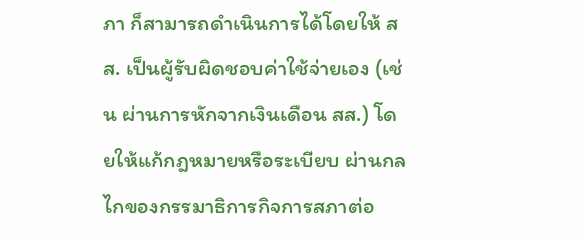ภา ก็สามารถดำเนินการได้โดยให้ สส. เป็นผู้รับผิดชอบค่าใช้จ่ายเอง (เช่น ผ่านการหักจากเงินเดือน สส.) โดยให้แก้กฎหมายหรือระเบียบ ผ่านกลไกของกรรมาธิการกิจการสภาต่อ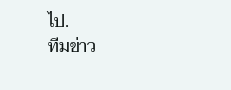ไป.
ทีมข่าว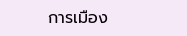การเมือง